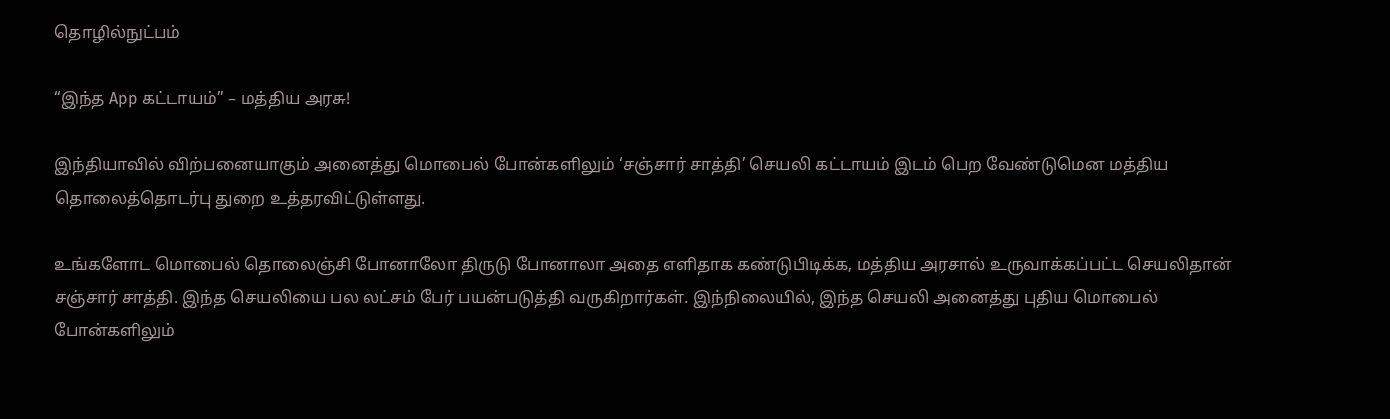தொழில்நுட்பம்

“இந்த App கட்டாயம்” – மத்திய அரசு!

இந்தியாவில் விற்பனையாகும் அனைத்து மொபைல் போன்களிலும் ‘சஞ்சார் சாத்தி’ செயலி கட்டாயம் இடம் பெற வேண்டுமென மத்திய தொலைத்தொடர்பு துறை உத்தரவிட்டுள்ளது.

உங்களோட மொபைல் தொலைஞ்சி போனாலோ திருடு போனாலா அதை எளிதாக கண்டுபிடிக்க, மத்திய அரசால் உருவாக்கப்பட்ட செயலிதான் சஞ்சார் சாத்தி. இந்த செயலியை பல லட்சம் பேர் பயன்படுத்தி வருகிறார்கள். இந்நிலையில், இந்த செயலி அனைத்து புதிய மொபைல் போன்களிலும்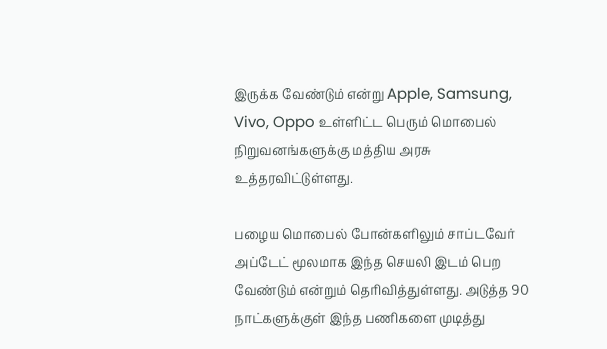இருக்க வேண்டும் என்று Apple, Samsung, Vivo, Oppo உள்ளிட்ட பெரும் மொபைல் நிறுவனங்களுக்கு மத்திய அரசு உத்தரவிட்டுள்ளது.

பழைய மொபைல் போன்களிலும் சாப்டவேர் அப்டேட் மூலமாக இந்த செயலி இடம் பெற வேண்டும் என்றும் தெரிவித்துள்ளது. அடுத்த 90 நாட்களுக்குள் இந்த பணிகளை முடித்து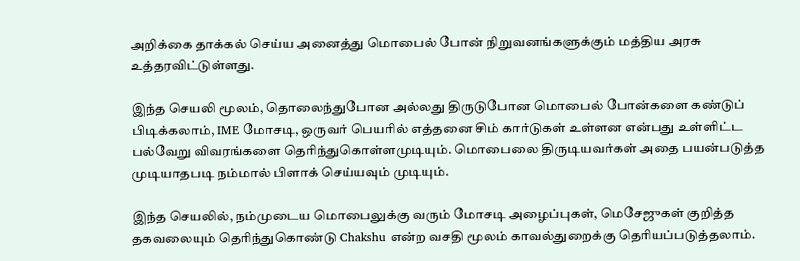அறிக்கை தாக்கல் செய்ய அனைத்து மொபைல் போன் நிறுவனங்களுக்கும் மத்திய அரசு உத்தரவிட்டுள்ளது.

இந்த செயலி மூலம், தொலைந்துபோன அல்லது திருடுபோன மொபைல் போன்களை கண்டுப் பிடிக்கலாம், IME மோசடி, ஒருவர் பெயரில் எத்தனை சிம் கார்டுகள் உள்ளன என்பது உள்ளிட்ட பல்வேறு விவரங்களை தெரிந்துகொள்ளமுடியும். மொபைலை திருடியவர்கள் அதை பயன்படுத்த முடியாதபடி நம்மால் பிளாக் செய்யவும் முடியும்.

இந்த செயலில், நம்முடைய மொபைலுக்கு வரும் மோசடி அழைப்புகள், மெசேஜுகள் குறித்த தகவலையும் தெரிந்துகொண்டு Chakshu என்ற வசதி மூலம் காவல்துறைக்கு தெரியப்படுத்தலாம்.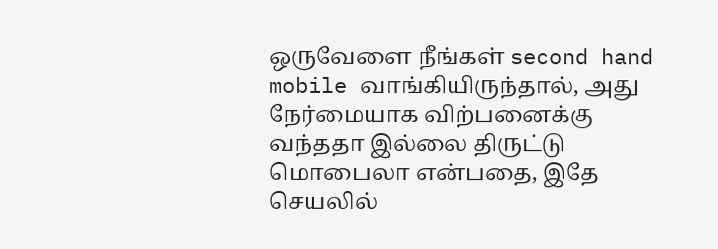ஒருவேளை நீங்கள் second hand mobile வாங்கியிருந்தால், அது நேர்மையாக விற்பனைக்கு வந்ததா இல்லை திருட்டு மொபைலா என்பதை, இதே செயலில்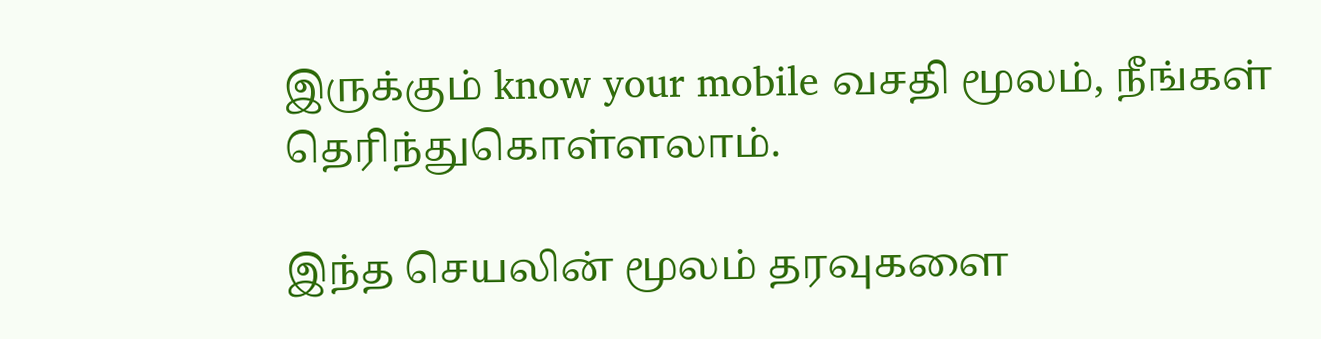இருக்கும் know your mobile வசதி மூலம், நீங்கள் தெரிந்துகொள்ளலாம்.

இந்த செயலின் மூலம் தரவுகளை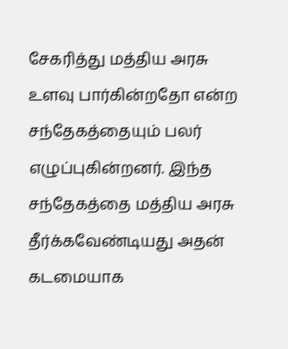சேகரித்து மத்திய அரசு உளவு பார்கின்றதோ என்ற சந்தேகத்தையும் பலர் எழுப்புகின்றனர். இந்த சந்தேகத்தை மத்திய அரசு தீர்க்கவேண்டியது அதன் கடமையாக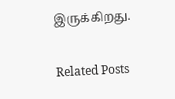இருக்கிறது.

Related Posts